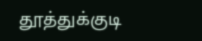தூத்துக்குடி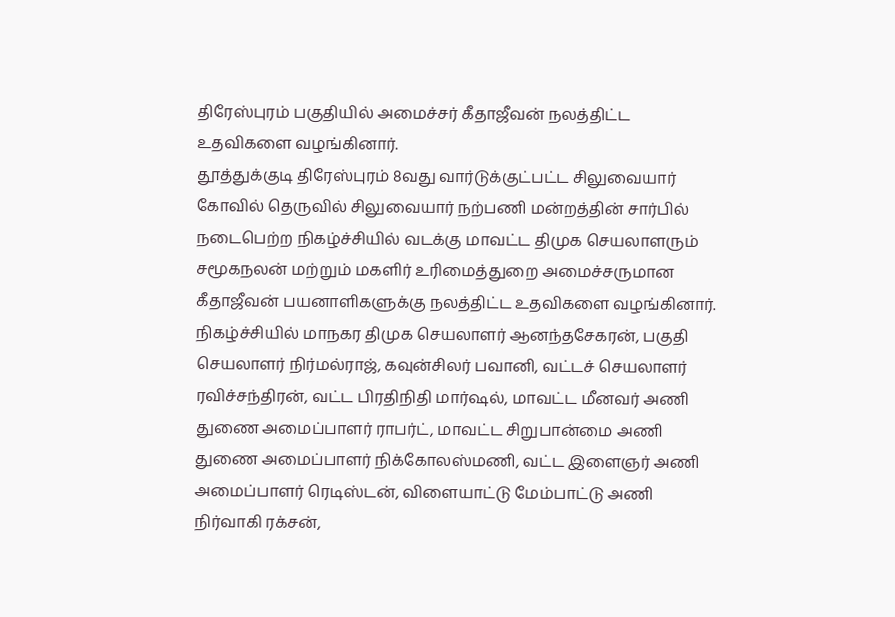திரேஸ்புரம் பகுதியில் அமைச்சர் கீதாஜீவன் நலத்திட்ட உதவிகளை வழங்கினார்.
தூத்துக்குடி திரேஸ்புரம் 8வது வார்டுக்குட்பட்ட சிலுவையார் கோவில் தெருவில் சிலுவையார் நற்பணி மன்றத்தின் சார்பில் நடைபெற்ற நிகழ்ச்சியில் வடக்கு மாவட்ட திமுக செயலாளரும் சமூகநலன் மற்றும் மகளிர் உரிமைத்துறை அமைச்சருமான கீதாஜீவன் பயனாளிகளுக்கு நலத்திட்ட உதவிகளை வழங்கினார்.
நிகழ்ச்சியில் மாநகர திமுக செயலாளர் ஆனந்தசேகரன், பகுதி செயலாளர் நிர்மல்ராஜ், கவுன்சிலர் பவானி, வட்டச் செயலாளர் ரவிச்சந்திரன், வட்ட பிரதிநிதி மார்ஷல், மாவட்ட மீனவர் அணி துணை அமைப்பாளர் ராபர்ட், மாவட்ட சிறுபான்மை அணி துணை அமைப்பாளர் நிக்கோலஸ்மணி, வட்ட இளைஞர் அணி அமைப்பாளர் ரெடிஸ்டன், விளையாட்டு மேம்பாட்டு அணி நிர்வாகி ரக்சன்,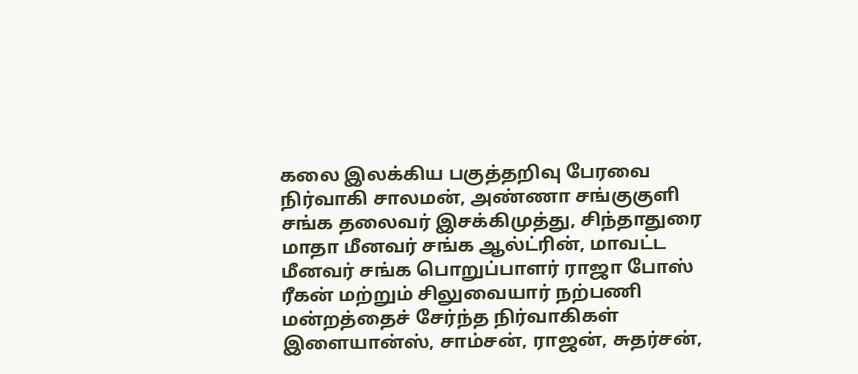கலை இலக்கிய பகுத்தறிவு பேரவை நிர்வாகி சாலமன், அண்ணா சங்குகுளி சங்க தலைவர் இசக்கிமுத்து, சிந்தாதுரை மாதா மீனவர் சங்க ஆல்ட்ரின், மாவட்ட மீனவர் சங்க பொறுப்பாளர் ராஜா போஸ் ரீகன் மற்றும் சிலுவையார் நற்பணி மன்றத்தைச் சேர்ந்த நிர்வாகிகள் இளையான்ஸ், சாம்சன், ராஜன், சுதர்சன்,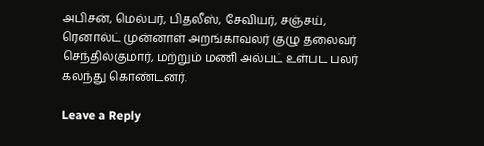அபிசன், மெல்பர், பிதலீஸ், சேவியர், சஞ்சய், ரெனால்ட் முன்னாள் அறங்காவலர் குழு தலைவர் செந்தில்குமார், மற்றும் மணி அல்பட் உள்பட பலர் கலந்து கொண்டனர்.

Leave a Reply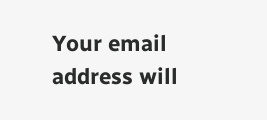Your email address will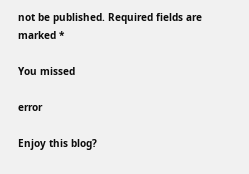not be published. Required fields are marked *

You missed

error

Enjoy this blog?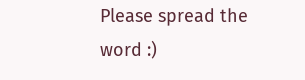Please spread the word :)